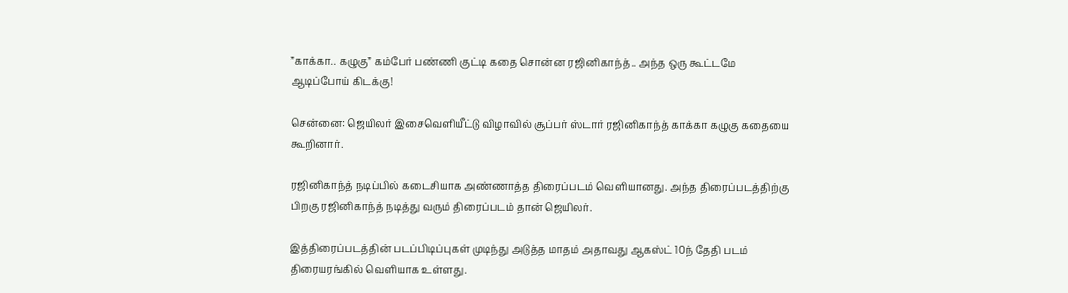”காக்கா.. கழுகு” கம்பேர் பண்ணி குட்டி கதை சொன்ன ரஜினிகாந்த்.. அந்த ஒரு கூட்டமே ஆடிப்போய் கிடக்கு!

சென்னை: ஜெயிலர் இசைவெளியீட்டு விழாவில் சூப்பர் ஸ்டார் ரஜினிகாந்த் காக்கா கழுகு கதையை கூறினார்.

ரஜினிகாந்த் நடிப்பில் கடைசியாக அண்ணாத்த திரைப்படம் வெளியானது. அந்த திரைப்படத்திற்கு பிறகு ரஜினிகாந்த் நடித்து வரும் திரைப்படம் தான் ஜெயிலர்.

இத்திரைப்படத்தின் படப்பிடிப்புகள் முடிந்து அடுத்த மாதம் அதாவது ஆகஸ்ட் 10ந் தேதி படம் திரையரங்கில் வெளியாக உள்ளது.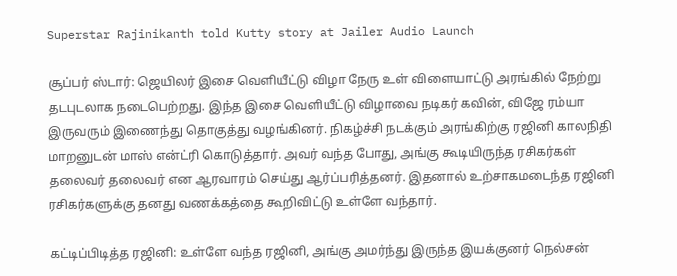Superstar Rajinikanth told Kutty story at Jailer Audio Launch

சூப்பர் ஸ்டார்: ஜெயிலர் இசை வெளியீட்டு விழா நேரு உள் விளையாட்டு அரங்கில் நேற்று தடபுடலாக நடைபெற்றது. இந்த இசை வெளியீட்டு விழாவை நடிகர் கவின், விஜே ரம்யா இருவரும் இணைந்து தொகுத்து வழங்கினர். நிகழ்ச்சி நடக்கும் அரங்கிற்கு ரஜினி காலநிதி மாறனுடன் மாஸ் என்ட்ரி கொடுத்தார். அவர் வந்த போது, அங்கு கூடியிருந்த ரசிகர்கள் தலைவர் தலைவர் என ஆரவாரம் செய்து ஆர்ப்பரித்தனர். இதனால் உற்சாகமடைந்த ரஜினி ரசிகர்களுக்கு தனது வணக்கத்தை கூறிவிட்டு உள்ளே வந்தார்.

கட்டிப்பிடித்த ரஜினி: உள்ளே வந்த ரஜினி, அங்கு அமர்ந்து இருந்த இயக்குனர் நெல்சன்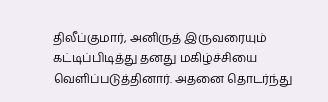திலீப்குமார், அனிருத் இருவரையும் கட்டிப்பிடித்து தனது மகிழ்ச்சியை வெளிப்படுத்தினார். அதனை தொடர்ந்து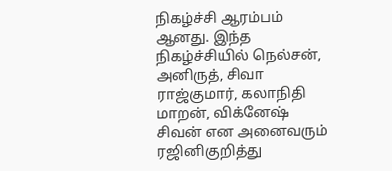நிகழ்ச்சி ஆரம்பம் ஆனது. இந்த நிகழ்ச்சியில் நெல்சன், அனிருத், சிவா ராஜ்குமார், கலாநிதி மாறன், விக்னேஷ் சிவன் என அனைவரும் ரஜினிகுறித்து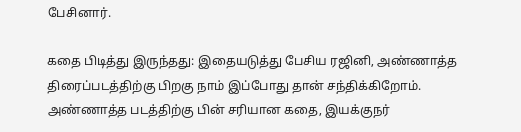பேசினார்.

கதை பிடித்து இருந்தது: இதையடுத்து பேசிய ரஜினி, அண்ணாத்த திரைப்படத்திற்கு பிறகு நாம் இப்போது தான் சந்திக்கிறோம். அண்ணாத்த படத்திற்கு பின் சரியான கதை, இயக்குநர்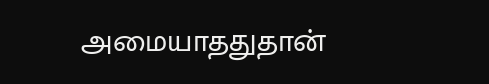அமையாததுதான்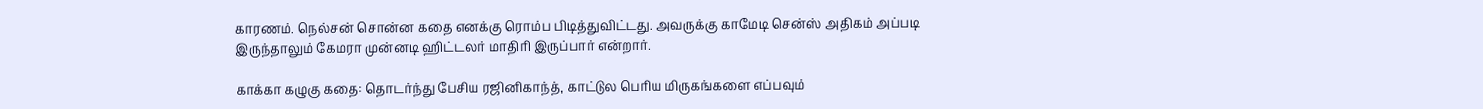காரணம். நெல்சன் சொன்ன கதை எனக்கு ரொம்ப பிடித்துவிட்டது. அவருக்கு காமேடி சென்ஸ் அதிகம் அப்படி இருந்தாலும் கேமரா முன்னடி ஹிட்டலர் மாதிரி இருப்பார் என்றார்.

காக்கா கழுகு கதை: தொடர்ந்து பேசிய ரஜினிகாந்த், காட்டுல பெரிய மிருகங்களை எப்பவும்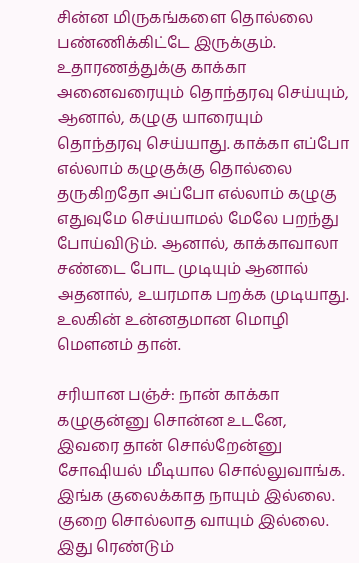சின்ன மிருகங்களை தொல்லை பண்ணிக்கிட்டே இருக்கும். உதாரணத்துக்கு காக்கா அனைவரையும் தொந்தரவு செய்யும், ஆனால், கழுகு யாரையும் தொந்தரவு செய்யாது. காக்கா எப்போ எல்லாம் கழுகுக்கு தொல்லை தருகிறதோ அப்போ எல்லாம் கழுகு எதுவுமே செய்யாமல் மேலே பறந்து போய்விடும். ஆனால், காக்காவாலா சண்டை போட முடியும் ஆனால் அதனால், உயரமாக பறக்க முடியாது. உலகின் உன்னதமான மொழி மெளனம் தான்.

சரியான பஞ்ச்: நான் காக்கா கழுகுன்னு சொன்ன உடனே, இவரை தான் சொல்றேன்னு சோஷியல் மீடியால சொல்லுவாங்க. இங்க குலைக்காத நாயும் இல்லை. குறை சொல்லாத வாயும் இல்லை. இது ரெண்டும்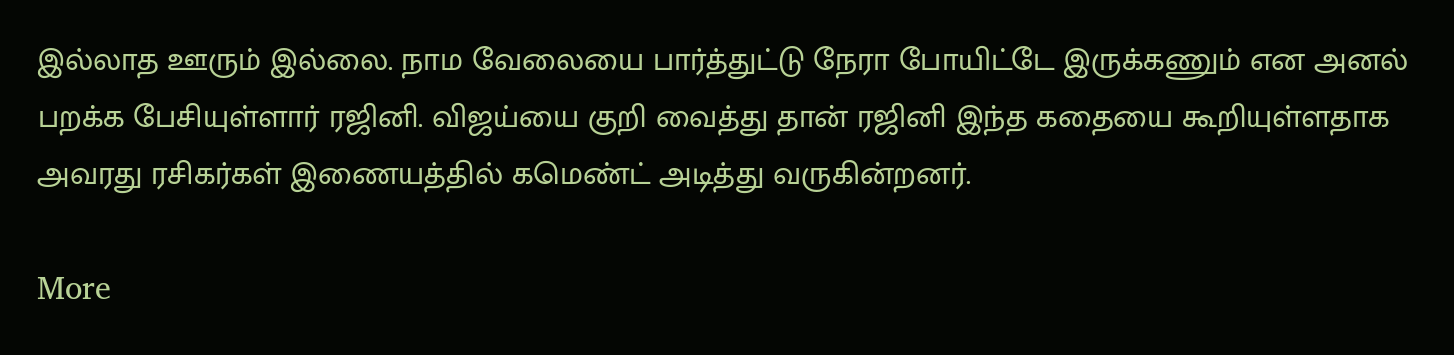இல்லாத ஊரும் இல்லை. நாம வேலையை பார்த்துட்டு நேரா போயிட்டே இருக்கணும் என அனல் பறக்க பேசியுள்ளார் ரஜினி. விஜய்யை குறி வைத்து தான் ரஜினி இந்த கதையை கூறியுள்ளதாக அவரது ரசிகர்கள் இணையத்தில் கமெண்ட் அடித்து வருகின்றனர்.

More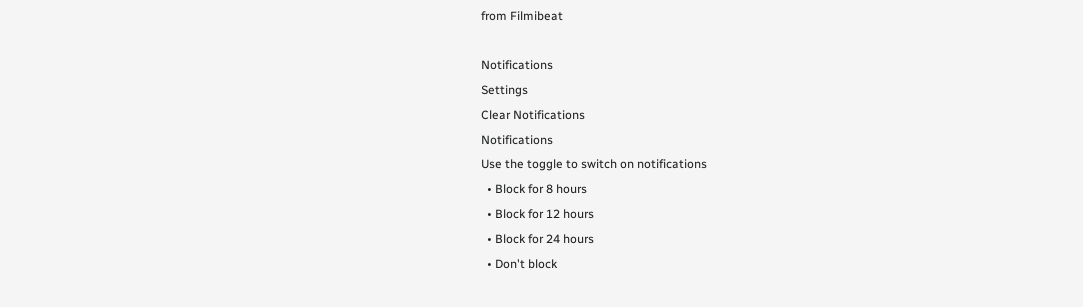from Filmibeat

Notifications
Settings
Clear Notifications
Notifications
Use the toggle to switch on notifications
  • Block for 8 hours
  • Block for 12 hours
  • Block for 24 hours
  • Don't block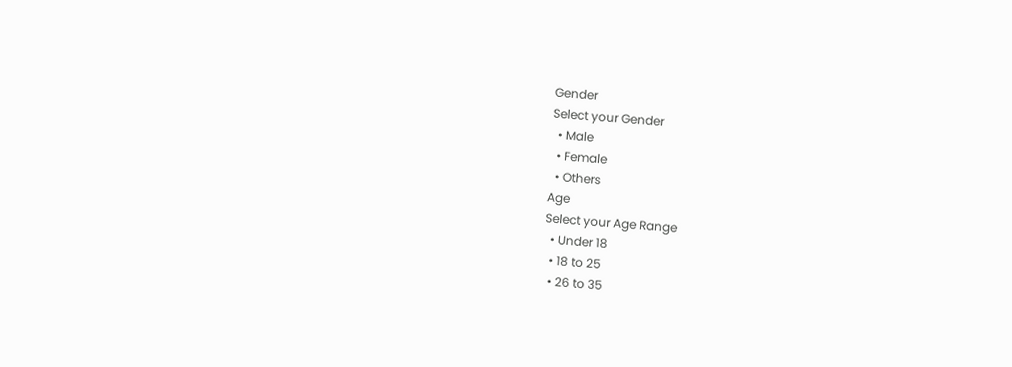Gender
Select your Gender
  • Male
  • Female
  • Others
Age
Select your Age Range
  • Under 18
  • 18 to 25
  • 26 to 35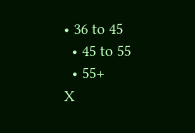• 36 to 45
  • 45 to 55
  • 55+
X